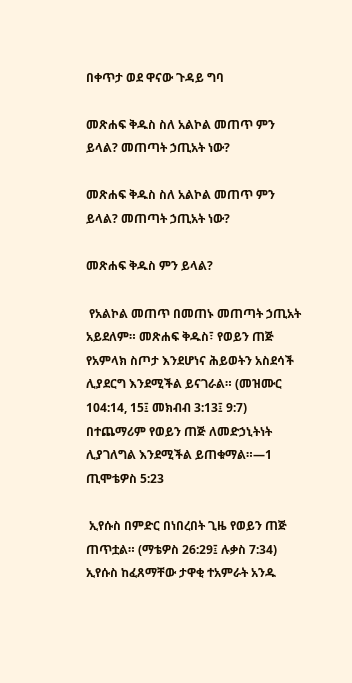በቀጥታ ወደ ዋናው ጉዳይ ግባ

መጽሐፍ ቅዱስ ስለ አልኮል መጠጥ ምን ይላል? መጠጣት ኃጢአት ነው?

መጽሐፍ ቅዱስ ስለ አልኮል መጠጥ ምን ይላል? መጠጣት ኃጢአት ነው?

መጽሐፍ ቅዱስ ምን ይላል?

 የአልኮል መጠጥ በመጠኑ መጠጣት ኃጢአት አይደለም። መጽሐፍ ቅዱስ፣ የወይን ጠጅ የአምላክ ስጦታ እንደሆነና ሕይወትን አስደሳች ሊያደርግ እንደሚችል ይናገራል። (መዝሙር 104:14, 15፤ መክብብ 3:13፤ 9:7) በተጨማሪም የወይን ጠጅ ለመድኃኒትነት ሊያገለግል እንደሚችል ይጠቁማል።—1 ጢሞቴዎስ 5:23

 ኢየሱስ በምድር በነበረበት ጊዜ የወይን ጠጅ ጠጥቷል። (ማቴዎስ 26:29፤ ሉቃስ 7:34) ኢየሱስ ከፈጸማቸው ታዋቂ ተአምራት አንዱ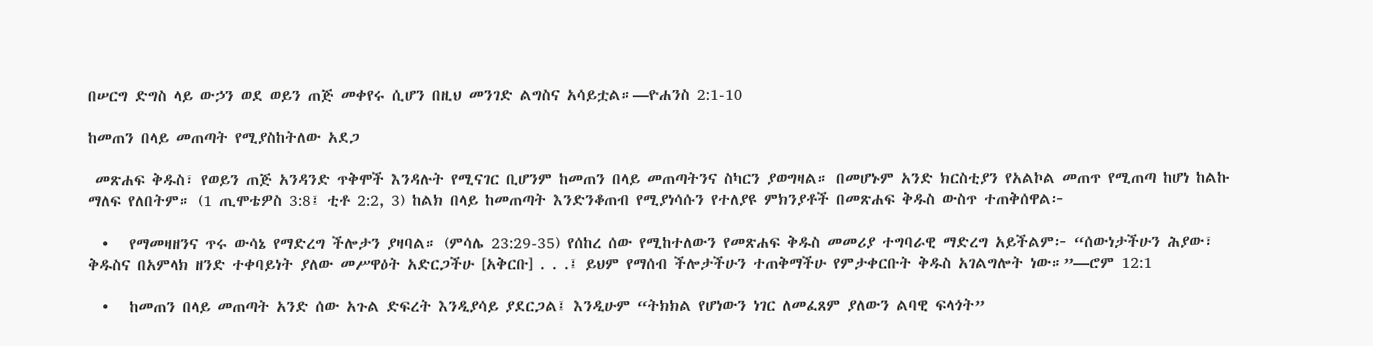በሠርግ ድግስ ላይ ውኃን ወደ ወይን ጠጅ መቀየሩ ሲሆን በዚህ መንገድ ልግስና አሳይቷል።—ዮሐንስ 2:1-10

ከመጠን በላይ መጠጣት የሚያስከትለው አደጋ

 መጽሐፍ ቅዱስ፣ የወይን ጠጅ አንዳንድ ጥቅሞች እንዳሉት የሚናገር ቢሆንም ከመጠን በላይ መጠጣትንና ስካርን ያወግዛል። በመሆኑም አንድ ክርስቲያን የአልኮል መጠጥ የሚጠጣ ከሆነ ከልኩ ማለፍ የለበትም። (1 ጢሞቴዎስ 3:8፤ ቲቶ 2:2, 3) ከልክ በላይ ከመጠጣት እንድንቆጠብ የሚያነሳሱን የተለያዩ ምክንያቶች በመጽሐፍ ቅዱስ ውስጥ ተጠቅሰዋል፦

  •   የማመዛዘንና ጥሩ ውሳኔ የማድረግ ችሎታን ያዛባል። (ምሳሌ 23:29-35) የሰከረ ሰው የሚከተለውን የመጽሐፍ ቅዱስ መመሪያ ተግባራዊ ማድረግ አይችልም፦ “ሰውነታችሁን ሕያው፣ ቅዱስና በአምላክ ዘንድ ተቀባይነት ያለው መሥዋዕት አድርጋችሁ [አቅርቡ] . . .፤ ይህም የማሰብ ችሎታችሁን ተጠቅማችሁ የምታቀርቡት ቅዱስ አገልግሎት ነው።”—ሮም 12:1

  •   ከመጠን በላይ መጠጣት አንድ ሰው አጉል ድፍረት እንዲያሳይ ያደርጋል፤ እንዲሁም “ትክክል የሆነውን ነገር ለመፈጸም ያለውን ልባዊ ፍላጎት”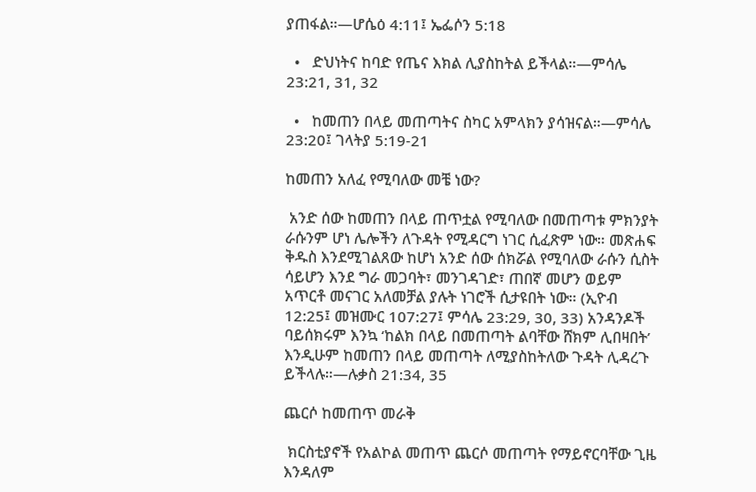ያጠፋል።—ሆሴዕ 4:11፤ ኤፌሶን 5:18

  •   ድህነትና ከባድ የጤና እክል ሊያስከትል ይችላል።—ምሳሌ 23:21, 31, 32

  •   ከመጠን በላይ መጠጣትና ስካር አምላክን ያሳዝናል።—ምሳሌ 23:20፤ ገላትያ 5:19-21

ከመጠን አለፈ የሚባለው መቼ ነው?

 አንድ ሰው ከመጠን በላይ ጠጥቷል የሚባለው በመጠጣቱ ምክንያት ራሱንም ሆነ ሌሎችን ለጉዳት የሚዳርግ ነገር ሲፈጽም ነው። መጽሐፍ ቅዱስ እንደሚገልጸው ከሆነ አንድ ሰው ሰክሯል የሚባለው ራሱን ሲስት ሳይሆን እንደ ግራ መጋባት፣ መንገዳገድ፣ ጠበኛ መሆን ወይም አጥርቶ መናገር አለመቻል ያሉት ነገሮች ሲታዩበት ነው። (ኢዮብ 12:25፤ መዝሙር 107:27፤ ምሳሌ 23:29, 30, 33) አንዳንዶች ባይሰክሩም እንኳ ‘ከልክ በላይ በመጠጣት ልባቸው ሸክም ሊበዛበት’ እንዲሁም ከመጠን በላይ መጠጣት ለሚያስከትለው ጉዳት ሊዳረጉ ይችላሉ።—ሉቃስ 21:34, 35

ጨርሶ ከመጠጥ መራቅ

 ክርስቲያኖች የአልኮል መጠጥ ጨርሶ መጠጣት የማይኖርባቸው ጊዜ እንዳለም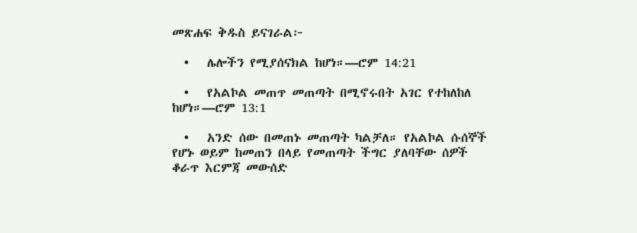መጽሐፍ ቅዱስ ይናገራል፦

  •   ሌሎችን የሚያሰናክል ከሆነ።—ሮም 14:21

  •   የአልኮል መጠጥ መጠጣት በሚኖሩበት አገር የተከለከለ ከሆነ።—ሮም 13:1

  •   አንድ ሰው በመጠኑ መጠጣት ካልቻለ። የአልኮል ሱሰኞች የሆኑ ወይም ከመጠን በላይ የመጠጣት ችግር ያለባቸው ሰዎች ቆራጥ እርምጃ መውሰድ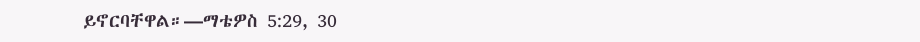ይኖርባቸዋል።—ማቴዎስ 5:29, 30